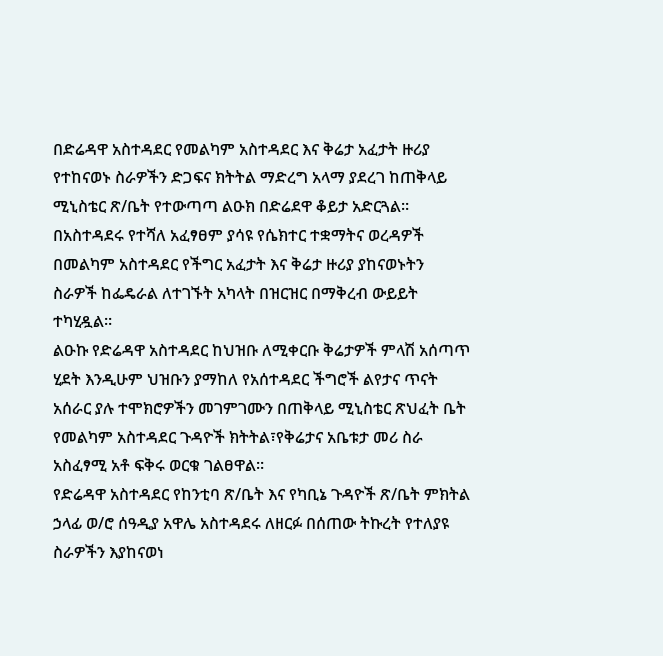በድሬዳዋ አስተዳደር የመልካም አስተዳደር እና ቅሬታ አፈታት ዙሪያ የተከናወኑ ስራዎችን ድጋፍና ክትትል ማድረግ አላማ ያደረገ ከጠቅላይ ሚኒስቴር ጽ/ቤት የተውጣጣ ልዑክ በድሬደዋ ቆይታ አድርጓል።
በአስተዳደሩ የተሻለ አፈፃፀም ያሳዩ የሴክተር ተቋማትና ወረዳዎች በመልካም አስተዳደር የችግር አፈታት እና ቅሬታ ዙሪያ ያከናወኑትን ስራዎች ከፌዴራል ለተገኙት አካላት በዝርዝር በማቅረብ ውይይት ተካሂዷል።
ልዑኩ የድሬዳዋ አስተዳደር ከህዝቡ ለሚቀርቡ ቅሬታዎች ምላሽ አሰጣጥ ሂደት እንዲሁም ህዝቡን ያማከለ የአሰተዳደር ችግሮች ልየታና ጥናት አሰራር ያሉ ተሞክሮዎችን መገምገሙን በጠቅላይ ሚኒስቴር ጽህፈት ቤት የመልካም አስተዳደር ጉዳዮች ክትትል፣የቅሬታና አቤቱታ መሪ ስራ አስፈፃሚ አቶ ፍቅሩ ወርቁ ገልፀዋል።
የድሬዳዋ አስተዳደር የከንቲባ ጽ/ቤት እና የካቢኔ ጉዳዮች ጽ/ቤት ምክትል ኃላፊ ወ/ሮ ሰዓዲያ አዋሌ አስተዳደሩ ለዘርፉ በሰጠው ትኩረት የተለያዩ ስራዎችን እያከናወነ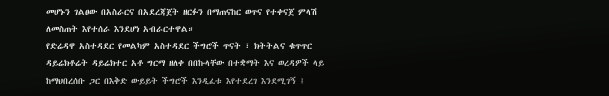መሆኑን ገልፀው በአስራርና በአደረጃጀት ዘርፉን በማጠናከር ወጥና የተቀናጀ ምላሽ ለመስጠት እየተሰራ እንደሆነ አብራርተዋል።
የድሬዳዋ አስተዳደር የመልካም አስተዳደር ችግሮች ጥናት ፣ ክትትልና ቁጥጥር ዳይሬክቶሬት ዳይሬክተር አቶ ግርማ ዘለቀ በበኩላቸው በተቋማት እና ወረዳዎች ላይ ከማህበረሰቡ ጋር በእቅድ ውይይት ችግሮች እንዲፈቱ እየተደረገ እንደሚገኝ ፤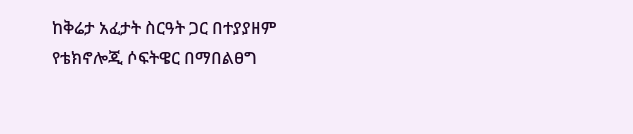ከቅሬታ አፈታት ስርዓት ጋር በተያያዘም የቴክኖሎጂ ሶፍትዌር በማበልፀግ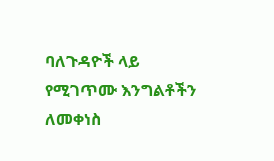ባለጉዳዮች ላይ የሚገጥሙ እንግልቶችን ለመቀነስ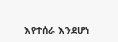እየተሰራ እንደሆነ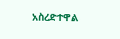አስረድተዋል